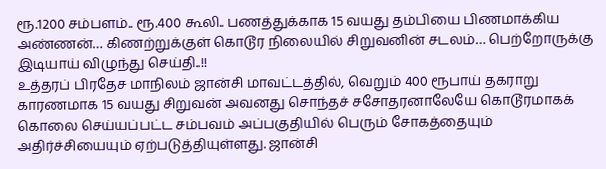ரூ.1200 சம்பளம்.. ரூ.400 கூலி.. பணத்துக்காக 15 வயது தம்பியை பிணமாக்கிய அண்ணன்… கிணற்றுக்குள் கொடூர நிலையில் சிறுவனின் சடலம்… பெற்றோருக்கு இடியாய் விழுந்து செய்தி..!!
உத்தரப் பிரதேச மாநிலம் ஜான்சி மாவட்டத்தில், வெறும் 400 ரூபாய் தகராறு காரணமாக 15 வயது சிறுவன் அவனது சொந்தச் சசோதரனாலேயே கொடூரமாகக் கொலை செய்யப்பட்ட சம்பவம் அப்பகுதியில் பெரும் சோகத்தையும் அதிர்ச்சியையும் ஏற்படுத்தியுள்ளது. ஜான்சி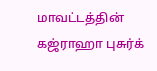மாவட்டத்தின் கஜ்ராஹா புசுர்க்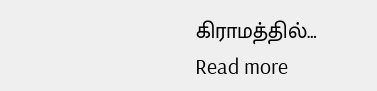கிராமத்தில்…
Read more